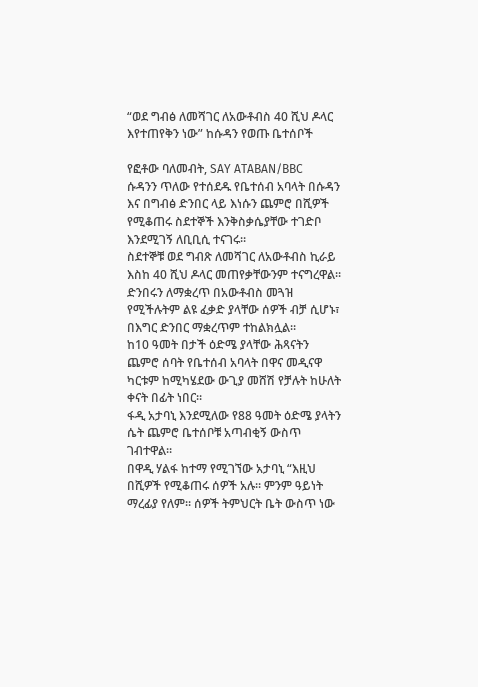“ወደ ግብፅ ለመሻገር ለአውቶብስ 40 ሺህ ዶላር እየተጠየቅን ነው” ከሱዳን የወጡ ቤተሰቦች

የፎቶው ባለመብት, SAY ATABAN/BBC
ሱዳንን ጥለው የተሰደዱ የቤተሰብ አባላት በሱዳን እና በግብፅ ድንበር ላይ እነሱን ጨምሮ በሺዎች የሚቆጠሩ ስደተኞች እንቅስቃሴያቸው ተገድቦ እንደሚገኝ ለቢቢሲ ተናገሩ።
ስደተኞቹ ወደ ግብጽ ለመሻገር ለአውቶብስ ኪራይ እስከ 40 ሺህ ዶላር መጠየቃቸውንም ተናግረዋል።
ድንበሩን ለማቋረጥ በአውቶብስ መጓዝ የሚችሉትም ልዩ ፈቃድ ያላቸው ሰዎች ብቻ ሲሆኑ፣ በእግር ድንበር ማቋረጥም ተከልክሏል።
ከ10 ዓመት በታች ዕድሜ ያላቸው ሕጻናትን ጨምሮ ሰባት የቤተሰብ አባላት በዋና መዲናዋ ካርቱም ከሚካሄደው ውጊያ መሸሽ የቻሉት ከሁለት ቀናት በፊት ነበር።
ፋዲ አታባኒ እንደሚለው የ88 ዓመት ዕድሜ ያላትን ሴት ጨምሮ ቤተሰቦቹ አጣብቂኝ ውስጥ ገብተዋል።
በዋዲ ሃልፋ ከተማ የሚገኘው አታባኒ “እዚህ በሺዎች የሚቆጠሩ ሰዎች አሉ። ምንም ዓይነት ማረፊያ የለም። ሰዎች ትምህርት ቤት ውስጥ ነው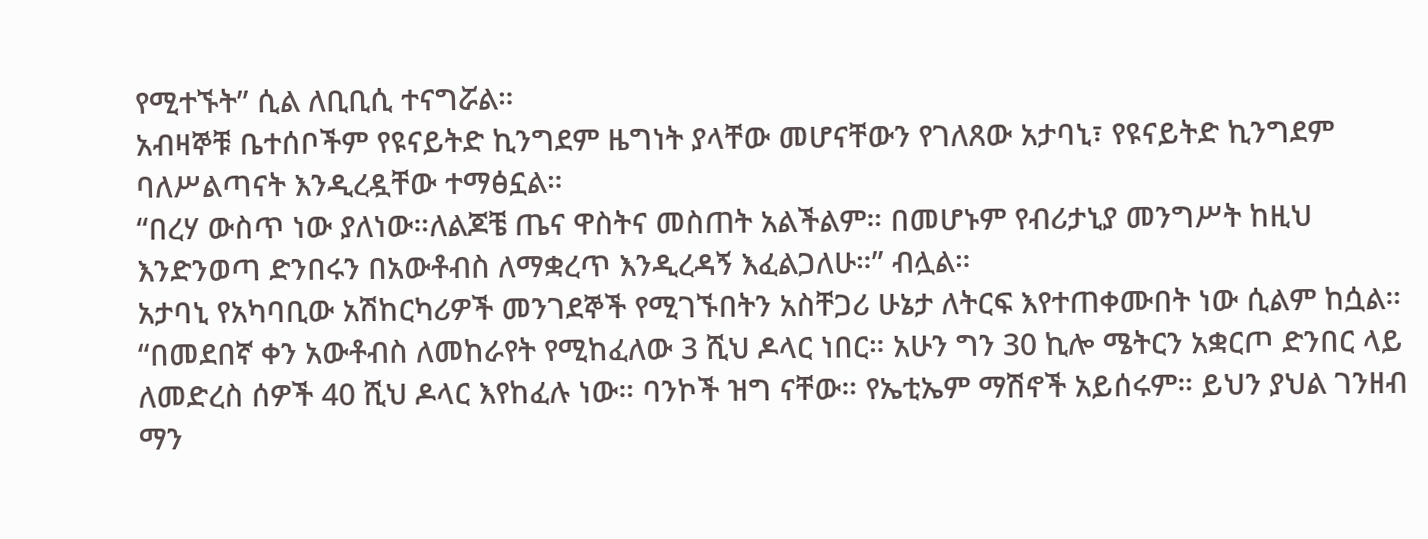የሚተኙት” ሲል ለቢቢሲ ተናግሯል።
አብዛኞቹ ቤተሰቦችም የዩናይትድ ኪንግደም ዜግነት ያላቸው መሆናቸውን የገለጸው አታባኒ፣ የዩናይትድ ኪንግደም ባለሥልጣናት እንዲረዷቸው ተማፅኗል።
“በረሃ ውስጥ ነው ያለነው።ለልጆቼ ጤና ዋስትና መስጠት አልችልም። በመሆኑም የብሪታኒያ መንግሥት ከዚህ እንድንወጣ ድንበሩን በአውቶብስ ለማቋረጥ እንዲረዳኝ እፈልጋለሁ።” ብሏል።
አታባኒ የአካባቢው አሽከርካሪዎች መንገደኞች የሚገኙበትን አስቸጋሪ ሁኔታ ለትርፍ እየተጠቀሙበት ነው ሲልም ከሷል።
“በመደበኛ ቀን አውቶብስ ለመከራየት የሚከፈለው 3 ሺህ ዶላር ነበር። አሁን ግን 30 ኪሎ ሜትርን አቋርጦ ድንበር ላይ ለመድረስ ሰዎች 40 ሺህ ዶላር እየከፈሉ ነው። ባንኮች ዝግ ናቸው። የኤቲኤም ማሽኖች አይሰሩም። ይህን ያህል ገንዘብ ማን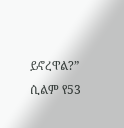ይኖረዋል?” ሲልም የ53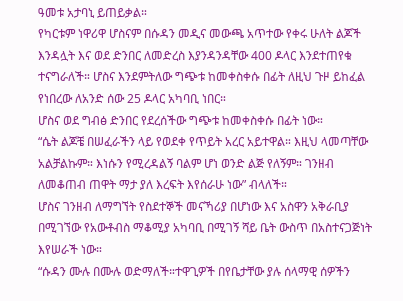ዓመቱ አታባኒ ይጠይቃል።
የካርቱም ነዋሪዋ ሆስናም በሱዳን መዲና መውጫ አጥተው የቀሩ ሁለት ልጆች እንዳሏት እና ወደ ድንበር ለመድረስ እያንዳንዳቸው 400 ዶላር እንደተጠየቁ ተናግራለች። ሆስና እንደምትለው ግጭቱ ከመቀስቀሱ በፊት ለዚህ ጉዞ ይከፈል የነበረው ለአንድ ሰው 25 ዶላር አካባቢ ነበር።
ሆስና ወደ ግብፅ ድንበር የደረሰችው ግጭቱ ከመቀስቀሱ በፊት ነው።
“ሴት ልጆቼ በሠፈራችን ላይ የወደቀ የጥይት አረር አይተዋል። እዚህ ላመጣቸው አልቻልኩም። እነሱን የሚረዳልኝ ባልም ሆነ ወንድ ልጅ የለኝም። ገንዘብ ለመቆጠብ ጠዋት ማታ ያለ እረፍት እየሰራሁ ነው” ብላለች።
ሆስና ገንዘብ ለማግኘት የስደተኞች መናኻሪያ በሆነው እና አስዋን አቅራቢያ በሚገኘው የአውቶብስ ማቆሚያ አካባቢ በሚገኝ ሻይ ቤት ውስጥ በአስተናጋጅነት እየሠራች ነው።
“ሱዳን ሙሉ በሙሉ ወድማለች።ተዋጊዎች በየቤታቸው ያሉ ሰላማዊ ሰዎችን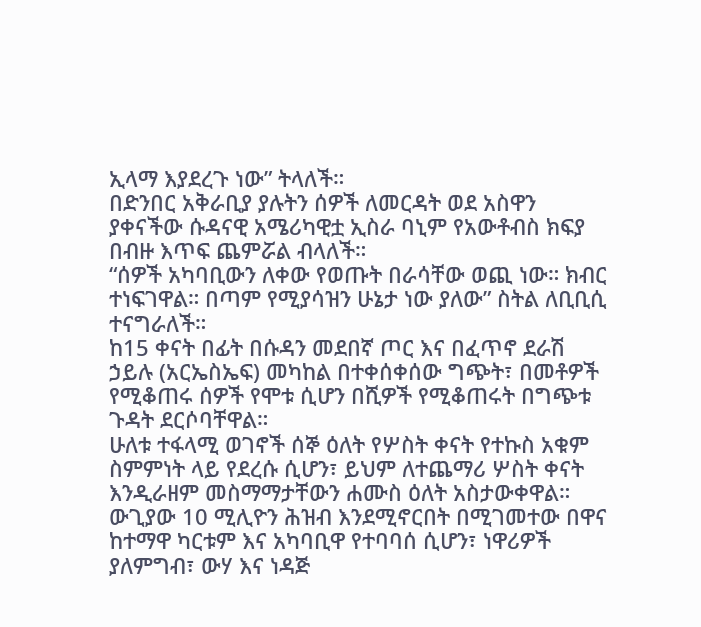ኢላማ እያደረጉ ነው” ትላለች።
በድንበር አቅራቢያ ያሉትን ሰዎች ለመርዳት ወደ አስዋን ያቀናችው ሱዳናዊ አሜሪካዊቷ ኢስራ ባኒም የአውቶብስ ክፍያ በብዙ እጥፍ ጨምሯል ብላለች።
“ሰዎች አካባቢውን ለቀው የወጡት በራሳቸው ወጪ ነው። ክብር ተነፍገዋል። በጣም የሚያሳዝን ሁኔታ ነው ያለው” ስትል ለቢቢሲ ተናግራለች።
ከ15 ቀናት በፊት በሱዳን መደበኛ ጦር እና በፈጥኖ ደራሽ ኃይሉ (አርኤስኤፍ) መካከል በተቀሰቀሰው ግጭት፣ በመቶዎች የሚቆጠሩ ሰዎች የሞቱ ሲሆን በሺዎች የሚቆጠሩት በግጭቱ ጉዳት ደርሶባቸዋል።
ሁለቱ ተፋላሚ ወገኖች ሰኞ ዕለት የሦስት ቀናት የተኩስ አቁም ስምምነት ላይ የደረሱ ሲሆን፣ ይህም ለተጨማሪ ሦስት ቀናት እንዲራዘም መስማማታቸውን ሐሙስ ዕለት አስታውቀዋል።
ውጊያው 10 ሚሊዮን ሕዝብ እንደሚኖርበት በሚገመተው በዋና ከተማዋ ካርቱም እና አካባቢዋ የተባባሰ ሲሆን፣ ነዋሪዎች ያለምግብ፣ ውሃ እና ነዳጅ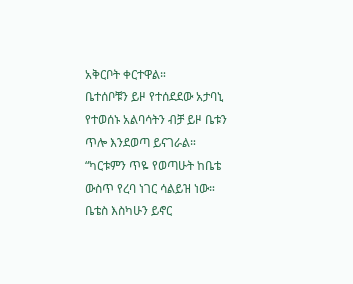አቅርቦት ቀርተዋል።
ቤተሰቦቹን ይዞ የተሰደደው አታባኒ የተወሰኑ አልባሳትን ብቻ ይዞ ቤቱን ጥሎ እንደወጣ ይናገራል።
“ካርቱምን ጥዬ የወጣሁት ከቤቴ ውስጥ የረባ ነገር ሳልይዝ ነው። ቤቴስ እስካሁን ይኖር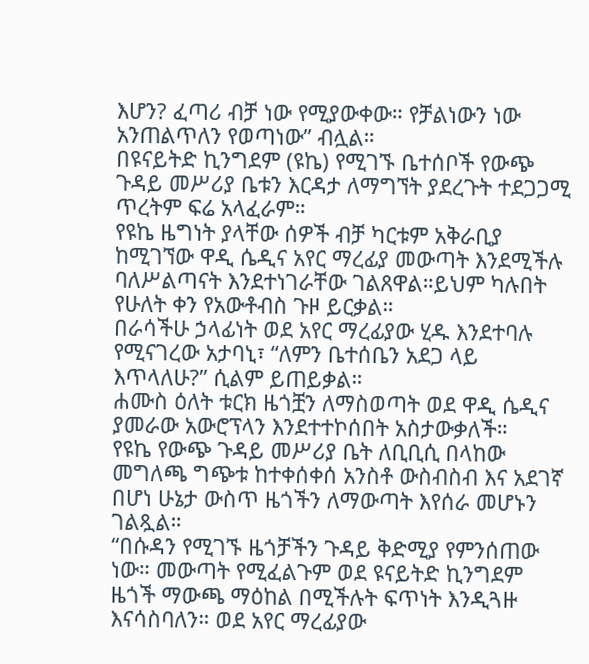እሆን? ፈጣሪ ብቻ ነው የሚያውቀው። የቻልነውን ነው አንጠልጥለን የወጣነው” ብሏል።
በዩናይትድ ኪንግደም (ዩኬ) የሚገኙ ቤተሰቦች የውጭ ጉዳይ መሥሪያ ቤቱን እርዳታ ለማግኘት ያደረጉት ተደጋጋሚ ጥረትም ፍሬ አላፈራም።
የዩኬ ዜግነት ያላቸው ሰዎች ብቻ ካርቱም አቅራቢያ ከሚገኘው ዋዲ ሴዲና አየር ማረፊያ መውጣት እንደሚችሉ ባለሥልጣናት እንደተነገራቸው ገልጸዋል።ይህም ካሉበት የሁለት ቀን የአውቶብስ ጉዞ ይርቃል።
በራሳችሁ ኃላፊነት ወደ አየር ማረፊያው ሂዱ እንደተባሉ የሚናገረው አታባኒ፣ “ለምን ቤተሰቤን አደጋ ላይ እጥላለሁ?” ሲልም ይጠይቃል።
ሐሙስ ዕለት ቱርክ ዜጎቿን ለማስወጣት ወደ ዋዲ ሴዲና ያመራው አውሮፕላን እንደተተኮሰበት አስታውቃለች።
የዩኬ የውጭ ጉዳይ መሥሪያ ቤት ለቢቢሲ በላከው መግለጫ ግጭቱ ከተቀሰቀሰ አንስቶ ውስብስብ እና አደገኛ በሆነ ሁኔታ ውስጥ ዜጎችን ለማውጣት እየሰራ መሆኑን ገልጿል።
“በሱዳን የሚገኙ ዜጎቻችን ጉዳይ ቅድሚያ የምንሰጠው ነው። መውጣት የሚፈልጉም ወደ ዩናይትድ ኪንግደም ዜጎች ማውጫ ማዕከል በሚችሉት ፍጥነት እንዲጓዙ እናሳስባለን። ወደ አየር ማረፊያው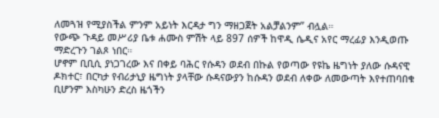ለመጓዝ የሚያስችል ምንም አይነት እርዳታ ግን ማዘጋጀት አልቻልንም” ብሏል።
የውጭ ጉዳይ መሥሪያ ቤቱ ሐሙስ ምሽት ላይ 897 ሰዎች ከዋዲ ሴዲና አየር ማረፊያ እንዲወጡ ማድረጉን ገልጾ ነበር።
ሆኖም ቢቢሲ ያነጋገረው እና በቀይ ባሕር የሱዳን ወደብ በኩል የወጣው የዩኬ ዜግነት ያለው ሱዳናዊ ዶክተር፣ በርካታ የብሪታኒያ ዜግነት ያላቸው ሱዳናውያን ከሱዳን ወደብ ለቀው ለመውጣት እየተጠባበቁ ቢሆንም እስካሁን ድረስ ዜጎችን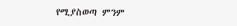የሚያስወጣ ምንም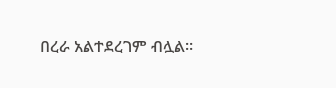በረራ አልተደረገም ብሏል።